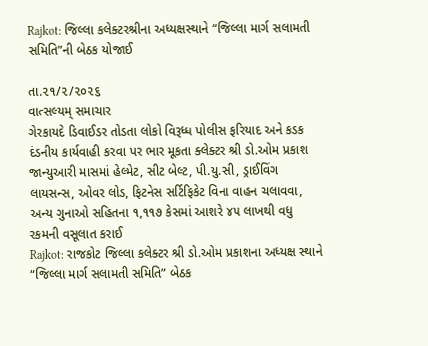Rajkot: જિલ્લા કલેક્ટરશ્રીના અધ્યક્ષસ્થાને “જિલ્લા માર્ગ સલામતી સમિતિ”ની બેઠક યોજાઈ

તા.૨૧/૨/૨૦૨૬
વાત્સલ્યમ્ સમાચાર
ગેરકાયદે ડિવાઈડર તોડતા લોકો વિરૂધ્ધ પોલીસ ફરિયાદ અને કડક દંડનીય કાર્યવાહી કરવા પર ભાર મૂકતા ક્લેક્ટર શ્રી ડો.ઓમ પ્રકાશ
જાન્યુઆરી માસમાં હેલ્મેટ, સીટ બેલ્ટ, પી.યુ.સી, ડ્રાઈવિંગ લાયસન્સ, ઓવર લોડ, ફિટનેસ સર્ટિફિકેટ વિના વાહન ચલાવવા, અન્ય ગુનાઓ સહિતના ૧,૧૧૭ કેસમાં આશરે ૪૫ લાખથી વધુ રકમની વસૂલાત કરાઈ
Rajkot: રાજકોટ જિલ્લા કલેક્ટર શ્રી ડો.ઓમ પ્રકાશના અધ્યક્ષ સ્થાને “જિલ્લા માર્ગ સલામતી સમિતિ” બેઠક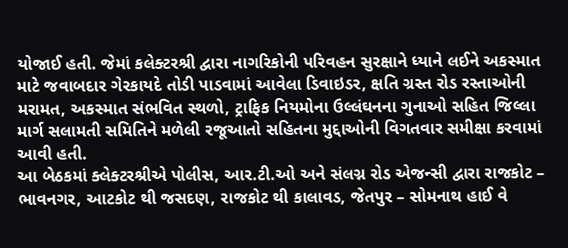યોજાઈ હતી. જેમાં કલેક્ટરશ્રી દ્વારા નાગરિકોની પરિવહન સુરક્ષાને ધ્યાને લઈને અકસ્માત માટે જવાબદાર ગેરકાયદે તોડી પાડવામાં આવેલા ડિવાઇડર, ક્ષતિ ગ્રસ્ત રોડ રસ્તાઓની મરામત, અકસ્માત સંભવિત સ્થળો, ટ્રાફિક નિયમોના ઉલ્લંઘનના ગુનાઓ સહિત જિલ્લા માર્ગ સલામતી સમિતિને મળેલી રજૂઆતો સહિતના મુદ્દાઓની વિગતવાર સમીક્ષા કરવામાં આવી હતી.
આ બેઠકમાં ક્લેક્ટરશ્રીએ પોલીસ, આર.ટી.ઓ અને સંલગ્ન રોડ એજન્સી દ્વારા રાજકોટ – ભાવનગર, આટકોટ થી જસદણ, રાજકોટ થી કાલાવડ, જેતપુર – સોમનાથ હાઈ વે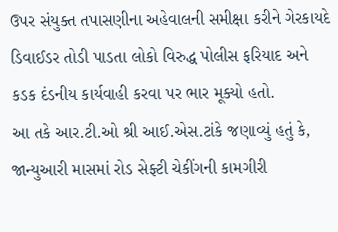ઉપર સંયુક્ત તપાસણીના અહેવાલની સમીક્ષા કરીને ગેરકાયદે ડિવાઈડર તોડી પાડતા લોકો વિરુદ્ધ પોલીસ ફરિયાદ અને કડક દંડનીય કાર્યવાહી કરવા પર ભાર મૂક્યો હતો.
આ તકે આર.ટી.ઓ શ્રી આઈ.એસ.ટાંકે જણાવ્યું હતું કે, જાન્યુઆરી માસમાં રોડ સેફ્ટી ચેકીંગની કામગીરી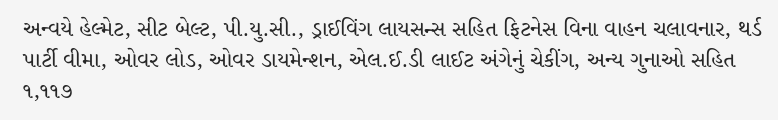અન્વયે હેલ્મેટ, સીટ બેલ્ટ, પી.યુ.સી., ડ્રાઈવિંગ લાયસન્સ સહિત ફિટનેસ વિના વાહન ચલાવનાર, થર્ડ પાર્ટી વીમા, ઓવર લોડ, ઓવર ડાયમેન્શન, એલ.ઈ.ડી લાઈટ અંગેનું ચેકીંગ, અન્ય ગુનાઓ સહિત ૧,૧૧૭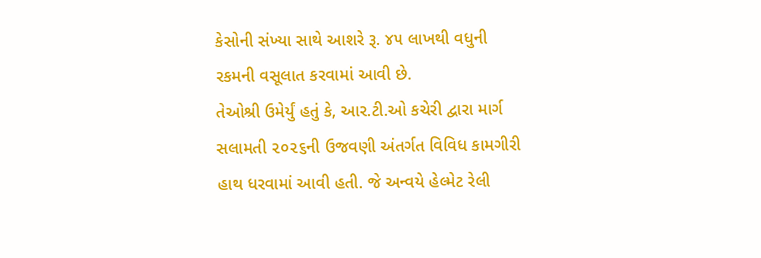કેસોની સંખ્યા સાથે આશરે રૂ. ૪૫ લાખથી વધુની રકમની વસૂલાત કરવામાં આવી છે.
તેઓશ્રી ઉમેર્યું હતું કે, આર.ટી.ઓ કચેરી દ્વારા માર્ગ સલામતી ૨૦૨૬ની ઉજવણી અંતર્ગત વિવિધ કામગીરી હાથ ધરવામાં આવી હતી. જે અન્વયે હેલ્મેટ રેલી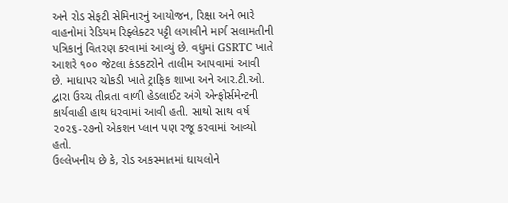અને રોડ સેફટી સેમિનારનું આયોજન, રિક્ષા અને ભારે વાહનોમાં રેડિયમ રિફ્લેક્ટર પટ્ટી લગાવીને માર્ગ સલામતીની પત્રિકાનું વિતરણ કરવામાં આવ્યું છે. વધુમાં GSRTC ખાતે આશરે ૧૦૦ જેટલા કંડકટરોને તાલીમ આપવામાં આવી છે. માધાપર ચોકડી ખાતે ટ્રાફિક શાખા અને આર.ટી.ઓ. દ્વારા ઉચ્ચ તીવ્રતા વાળી હેડલાઈટ અંગે એન્ફોર્સમેન્ટની કાર્યવાહી હાથ ધરવામાં આવી હતી. સાથો સાથ વર્ષ ૨૦૨૬-૨૭નો એકશન પ્લાન પણ રજૂ કરવામાં આવ્યો હતો.
ઉલ્લેખનીય છે કે, રોડ અકસ્માતમાં ઘાયલોને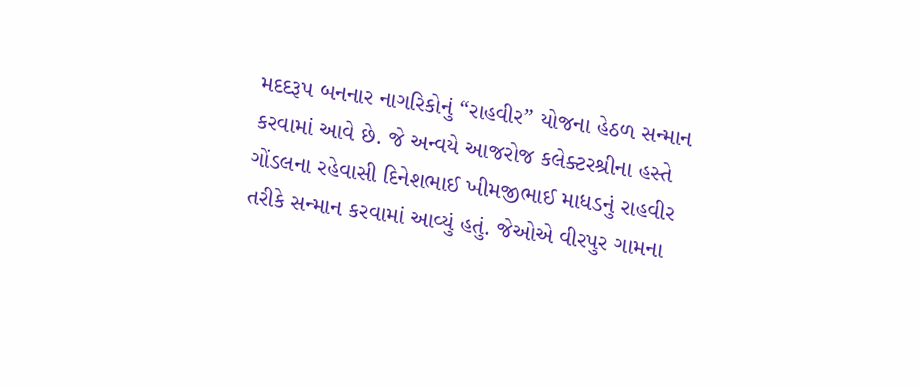મદદરૂપ બનનાર નાગરિકોનું “રાહવીર” યોજના હેઠળ સન્માન કરવામાં આવે છે. જે અન્વયે આજરોજ કલેક્ટરશ્રીના હસ્તે ગોંડલના રહેવાસી દિનેશભાઈ ખીમજીભાઈ માધડનું રાહવીર તરીકે સન્માન કરવામાં આવ્યું હતું. જેઓએ વીરપુર ગામના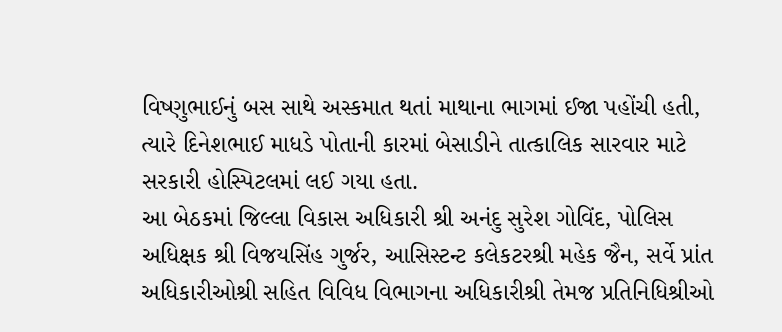વિષ્ણુભાઈનું બસ સાથે અસ્કમાત થતાં માથાના ભાગમાં ઈજા પહોંચી હતી, ત્યારે દિનેશભાઈ માધડે પોતાની કારમાં બેસાડીને તાત્કાલિક સારવાર માટે સરકારી હોસ્પિટલમાં લઈ ગયા હતા.
આ બેઠકમાં જિલ્લા વિકાસ અધિકારી શ્રી અનંદુ સુરેશ ગોવિંદ, પોલિસ અધિક્ષક શ્રી વિજયસિંહ ગુર્જર, આસિસ્ટન્ટ કલેકટરશ્રી મહેક જૈન, સર્વે પ્રાંત અધિકારીઓશ્રી સહિત વિવિધ વિભાગના અધિકારીશ્રી તેમજ પ્રતિનિધિશ્રીઓ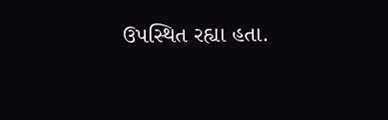ઉપસ્થિત રહ્યા હતા.